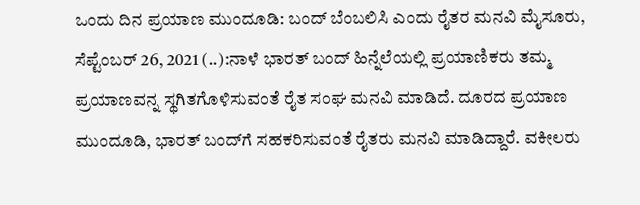ಒಂದು ದಿನ ಪ್ರಯಾಣ ಮುಂದೂಡಿ: ಬಂದ್ ಬೆಂಬಲಿಸಿ ಎಂದು ರೈತರ ಮನವಿ ಮೈಸೂರು, ಸೆಪ್ಟೆಂಬರ್ 26, 2021 (..):ನಾಳೆ ಭಾರತ್ ಬಂದ್ ಹಿನ್ನೆಲೆಯಲ್ಲಿ ಪ್ರಯಾಣಿಕರು ತಮ್ಮ ಪ್ರಯಾಣವನ್ನ ಸ್ಥಗಿತಗೊಳಿಸುವಂತೆ ರೈತ ಸಂಘ ಮನವಿ ಮಾಡಿದೆ. ದೂರದ ಪ್ರಯಾಣ ಮುಂದೂಡಿ, ಭಾರತ್ ಬಂದ್‌ಗೆ ಸಹಕರಿಸುವಂತೆ ರೈತರು ಮನವಿ ಮಾಡಿದ್ದಾರೆ. ವಕೀಲರು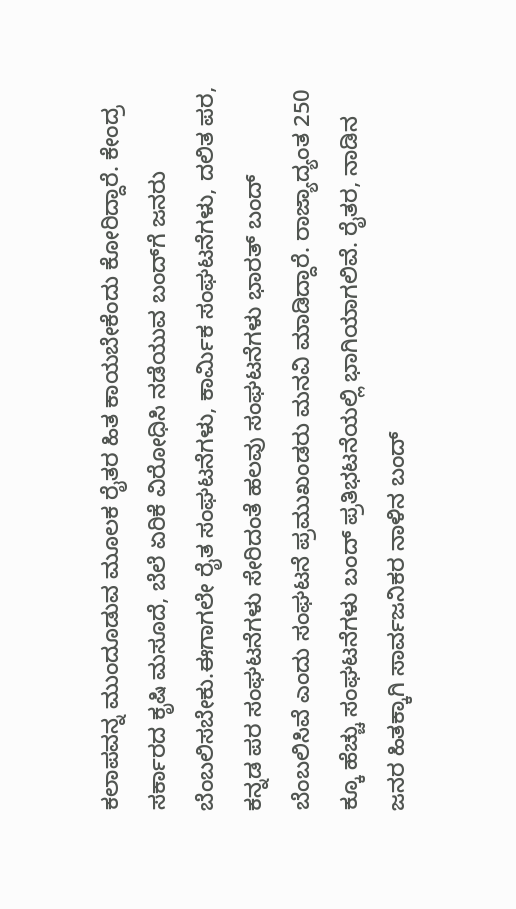ಕಲಾಪವನ್ನ ಮುಂದೂಡುವ ಮೂಲಕ ರೈತರ ಹಿತ ಕಾಯಬೇಕೆಂದು ಕೋರಿದ್ದಾರೆ. ಕೇಂದ್ರ ಸರ್ಕಾರದ ಕೃಷಿ ಮಸೂದೆ, ಬೆಲೆ ಏರಿಕೆ ವಿರೋಧಿಸಿ ನಡೆಯುವ ಬಂದ್‌ಗೆ ಜನರು ಬೆಂಬಲಿಸಬೇಕು.ಈಗಾಗಲೇ ರೈತ ಸಂಘಟನೆಗಳು, ಕಾರ್ಮಿಕ ಸಂಘಟನೆಗಳು, ದಲಿತ ಪರ, ಕನ್ನಡ ಪರ ಸಂಘಟನೆಗಳು ಸೇರಿದಂತೆ ಹಲವು ಸಂಘಟನೆಗಳು ಭಾರತ್ ಬಂದ್ ಬೆಂಬಲಿಸಿವೆ ಎಂದು ಸಂಘಟನೆ ಪ್ರಮುಖಂಡರು ಮನವಿ ಮಾಡಿದ್ದಾರೆ. ರಾಜ್ಯಾದ್ಯಂತ 250 ಕ್ಕೂ ಹೆಚ್ಚು ಸಂಘಟನೆಗಳು ಬಂದ್ ಪ್ರತಿಭಟನೆಯಲ್ಲಿ ಭಾಗಿಯಾಗಲಿವೆ. ರೈತರ, ನಾಡಿನ ಜನರ ಹಿತಕ್ಕಾಗಿ ಸಾರ್ವಜನಿಕರ ನಾಳಿನ ಬಂದ್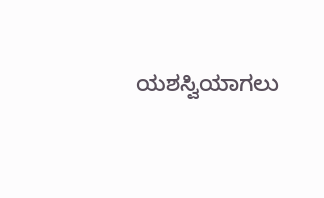ಯಶಸ್ವಿಯಾಗಲು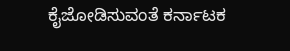ಕೈಜೋಡಿಸುವಂತೆ ಕರ್ನಾಟಕ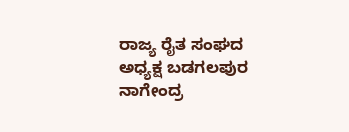ರಾಜ್ಯ ರೈತ ಸಂಘದ ಅಧ್ಯಕ್ಷ ಬಡಗಲಪುರ ನಾಗೇಂದ್ರ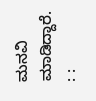ಮನವಿ ಮಾಡಿದ್ದಾರೆ. : :